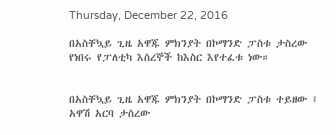Thursday, December 22, 2016

በአስቸኳይ ጊዜ አዋጁ ምክንያት በኮማንድ ፓስቱ ታስረው የነበሩ የፓለቲካ እስረኞች ከእስር እየተፈቱ ነው።


በአስቸኳይ ጊዜ አዋጁ ምክንያት በኮማንድ ፓስቱ ተይዘው ፤ አዋሽ አርባ ታስረው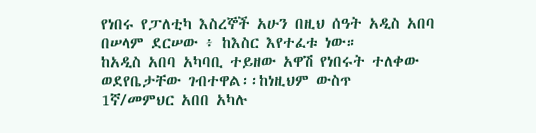የነበሩ የፓለቲካ እስረኞች አሁን በዚህ ሰዓት አዲስ አበባ በሠላም ደርሠው ፥ ከእስር እየተፈቱ ነው።
ከአዲስ አበባ አካባቢ ተይዘው አዋሽ የነበሩት ተለቀው ወደየቤታቸው ገብተዋል፡፡ከነዚህም ውስጥ
1ኛ/መምህር አበበ አካሉ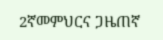2ኛመምህርና ጋዜጠኛ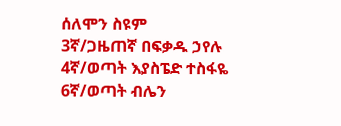ሰለሞን ስዩም
3ኛ/ጋዜጠኛ በፍቃዱ ኃየሉ
4ኛ/ወጣት እያስፔድ ተስፋዬ
6ኛ/ወጣት ብሌን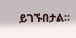ይገኙበታል፡፡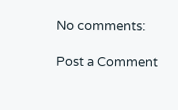No comments:

Post a Comment